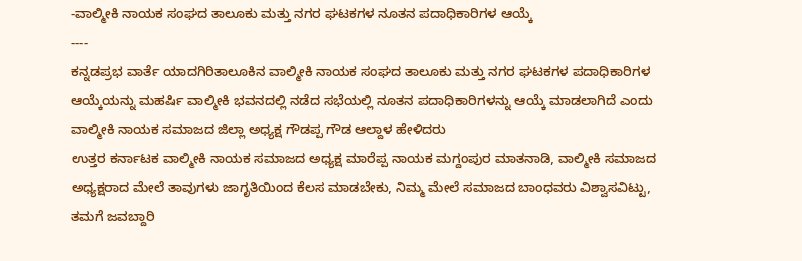-ವಾಲ್ಮೀಕಿ ನಾಯಕ ಸಂಘದ ತಾಲೂಕು ಮತ್ತು ನಗರ ಘಟಕಗಳ ನೂತನ ಪದಾಧಿಕಾರಿಗಳ ಆಯ್ಕೆ
----
ಕನ್ನಡಪ್ರಭ ವಾರ್ತೆ ಯಾದಗಿರಿತಾಲೂಕಿನ ವಾಲ್ಮೀಕಿ ನಾಯಕ ಸಂಘದ ತಾಲೂಕು ಮತ್ತು ನಗರ ಘಟಕಗಳ ಪದಾಧಿಕಾರಿಗಳ ಆಯ್ಕೆಯನ್ನು ಮಹರ್ಷಿ ವಾಲ್ಮೀಕಿ ಭವನದಲ್ಲಿ ನಡೆದ ಸಭೆಯಲ್ಲಿ ನೂತನ ಪದಾಧಿಕಾರಿಗಳನ್ನು ಆಯ್ಕೆ ಮಾಡಲಾಗಿದೆ ಎಂದು ವಾಲ್ಮೀಕಿ ನಾಯಕ ಸಮಾಜದ ಜಿಲ್ಲಾ ಅಧ್ಯಕ್ಷ ಗೌಡಪ್ಪ ಗೌಡ ಆಲ್ದಾಳ ಹೇಳಿದರು
ಉತ್ತರ ಕರ್ನಾಟಕ ವಾಲ್ಮೀಕಿ ನಾಯಕ ಸಮಾಜದ ಅಧ್ಯಕ್ಷ ಮಾರೆಪ್ಪ ನಾಯಕ ಮಗ್ದಂಪುರ ಮಾತನಾಡಿ, ವಾಲ್ಮೀಕಿ ಸಮಾಜದ ಅಧ್ಯಕ್ಷರಾದ ಮೇಲೆ ತಾವುಗಳು ಜಾಗೃತಿಯಿಂದ ಕೆಲಸ ಮಾಡಬೇಕು, ನಿಮ್ಮ ಮೇಲೆ ಸಮಾಜದ ಬಾಂಧವರು ವಿಶ್ವಾಸವಿಟ್ಟು, ತಮಗೆ ಜವಬ್ದಾರಿ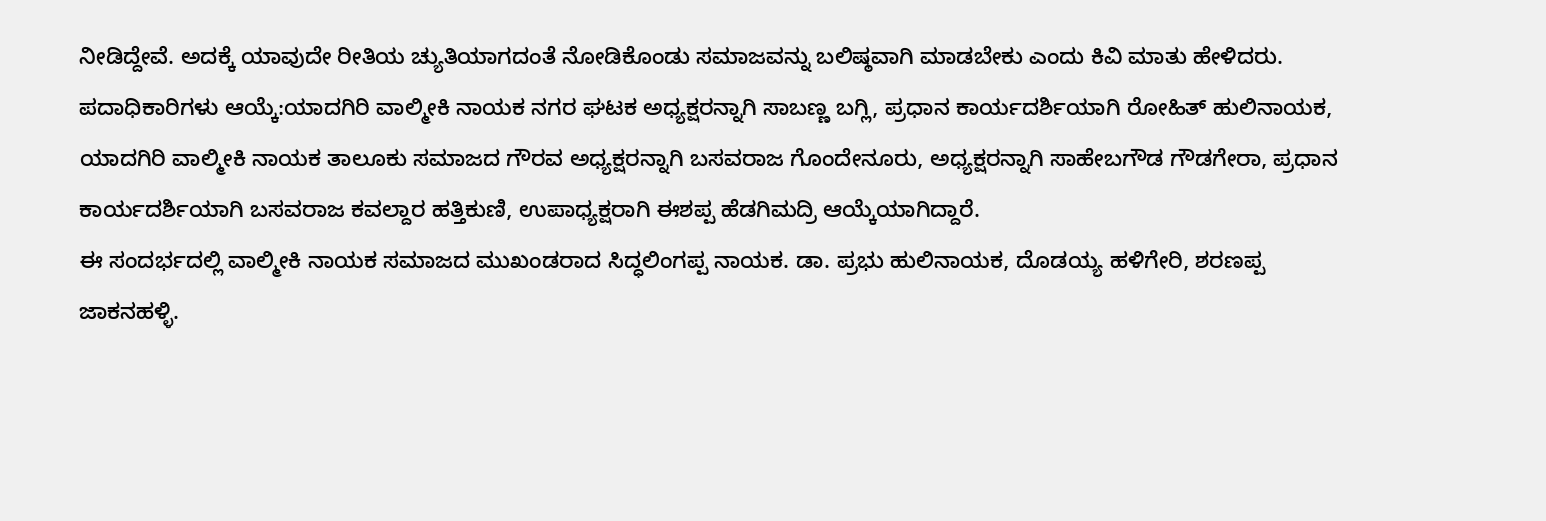ನೀಡಿದ್ದೇವೆ. ಅದಕ್ಕೆ ಯಾವುದೇ ರೀತಿಯ ಚ್ಯುತಿಯಾಗದಂತೆ ನೋಡಿಕೊಂಡು ಸಮಾಜವನ್ನು ಬಲಿಷ್ಠವಾಗಿ ಮಾಡಬೇಕು ಎಂದು ಕಿವಿ ಮಾತು ಹೇಳಿದರು.
ಪದಾಧಿಕಾರಿಗಳು ಆಯ್ಕೆ:ಯಾದಗಿರಿ ವಾಲ್ಮೀಕಿ ನಾಯಕ ನಗರ ಘಟಕ ಅಧ್ಯಕ್ಷರನ್ನಾಗಿ ಸಾಬಣ್ಣ ಬಗ್ಲಿ, ಪ್ರಧಾನ ಕಾರ್ಯದರ್ಶಿಯಾಗಿ ರೋಹಿತ್ ಹುಲಿನಾಯಕ, ಯಾದಗಿರಿ ವಾಲ್ಮೀಕಿ ನಾಯಕ ತಾಲೂಕು ಸಮಾಜದ ಗೌರವ ಅಧ್ಯಕ್ಷರನ್ನಾಗಿ ಬಸವರಾಜ ಗೊಂದೇನೂರು, ಅಧ್ಯಕ್ಷರನ್ನಾಗಿ ಸಾಹೇಬಗೌಡ ಗೌಡಗೇರಾ, ಪ್ರಧಾನ ಕಾರ್ಯದರ್ಶಿಯಾಗಿ ಬಸವರಾಜ ಕವಲ್ದಾರ ಹತ್ತಿಕುಣಿ, ಉಪಾಧ್ಯಕ್ಷರಾಗಿ ಈಶಪ್ಪ ಹೆಡಗಿಮದ್ರಿ ಆಯ್ಕೆಯಾಗಿದ್ದಾರೆ.
ಈ ಸಂದರ್ಭದಲ್ಲಿ ವಾಲ್ಮೀಕಿ ನಾಯಕ ಸಮಾಜದ ಮುಖಂಡರಾದ ಸಿದ್ಧಲಿಂಗಪ್ಪ ನಾಯಕ. ಡಾ. ಪ್ರಭು ಹುಲಿನಾಯಕ, ದೊಡಯ್ಯ ಹಳಿಗೇರಿ, ಶರಣಪ್ಪ ಜಾಕನಹಳ್ಳಿ.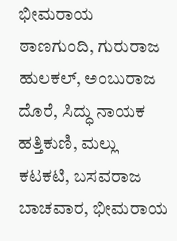ಭೀಮರಾಯ ಠಾಣಗುಂದಿ, ಗುರುರಾಜ ಹುಲಕಲ್, ಅಂಬುರಾಜ ದೊರೆ, ಸಿದ್ಧು ನಾಯಕ ಹತ್ತಿಕುಣಿ, ಮಲ್ಲು ಕಟಕಟಿ, ಬಸವರಾಜ ಬಾಚವಾರ, ಭೀಮರಾಯ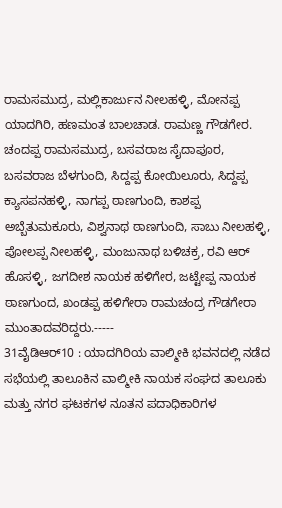ರಾಮಸಮುದ್ರ, ಮಲ್ಲಿಕಾರ್ಜುನ ನೀಲಹಳ್ಳಿ, ಮೋನಪ್ಪ ಯಾದಗಿರಿ, ಹಣಮಂತ ಬಾಲಚಾಡ. ರಾಮಣ್ಣ ಗೌಡಗೇರ. ಚಂದಪ್ಪ ರಾಮಸಮುದ್ರ, ಬಸವರಾಜ ಸೈದಾಪೂರ, ಬಸವರಾಜ ಬೆಳಗುಂದಿ, ಸಿದ್ದಪ್ಪ ಕೋಯಿಲೂರು, ಸಿದ್ದಪ್ಪ ಕ್ಯಾಸಪನಹಳ್ಳಿ, ನಾಗಪ್ಪ ಠಾಣಗುಂದಿ, ಕಾಶಪ್ಪ ಅಬ್ಬೆತುಮಕೂರು, ವಿಶ್ವನಾಥ ಠಾಣಗುಂದಿ, ಸಾಬು ನೀಲಹಳ್ಳಿ, ಪೋಲಪ್ಪ ನೀಲಹಳ್ಳಿ, ಮಂಜುನಾಥ ಬಳಿಚಕ್ರ, ರವಿ ಆರ್ ಹೊಸಳ್ಳಿ, ಜಗದೀಶ ನಾಯಕ ಹಳಿಗೇರ, ಜಟ್ಟೇಪ್ಪ ನಾಯಕ ಠಾಣಗುಂದ, ಖಂಡಪ್ಪ ಹಳಿಗೇರಾ ರಾಮಚಂದ್ರ ಗೌಡಗೇರಾ ಮುಂತಾದವರಿದ್ದರು.-----
31ವೈಡಿಆರ್10 : ಯಾದಗಿರಿಯ ವಾಲ್ಮೀಕಿ ಭವನದಲ್ಲಿ ನಡೆದ ಸಭೆಯಲ್ಲಿ ತಾಲೂಕಿನ ವಾಲ್ಮೀಕಿ ನಾಯಕ ಸಂಘದ ತಾಲೂಕು ಮತ್ತು ನಗರ ಘಟಕಗಳ ನೂತನ ಪದಾಧಿಕಾರಿಗಳ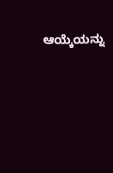ಆಯ್ಕೆಯನ್ನು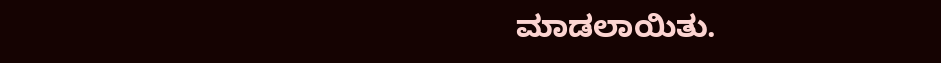ಮಾಡಲಾಯಿತು.